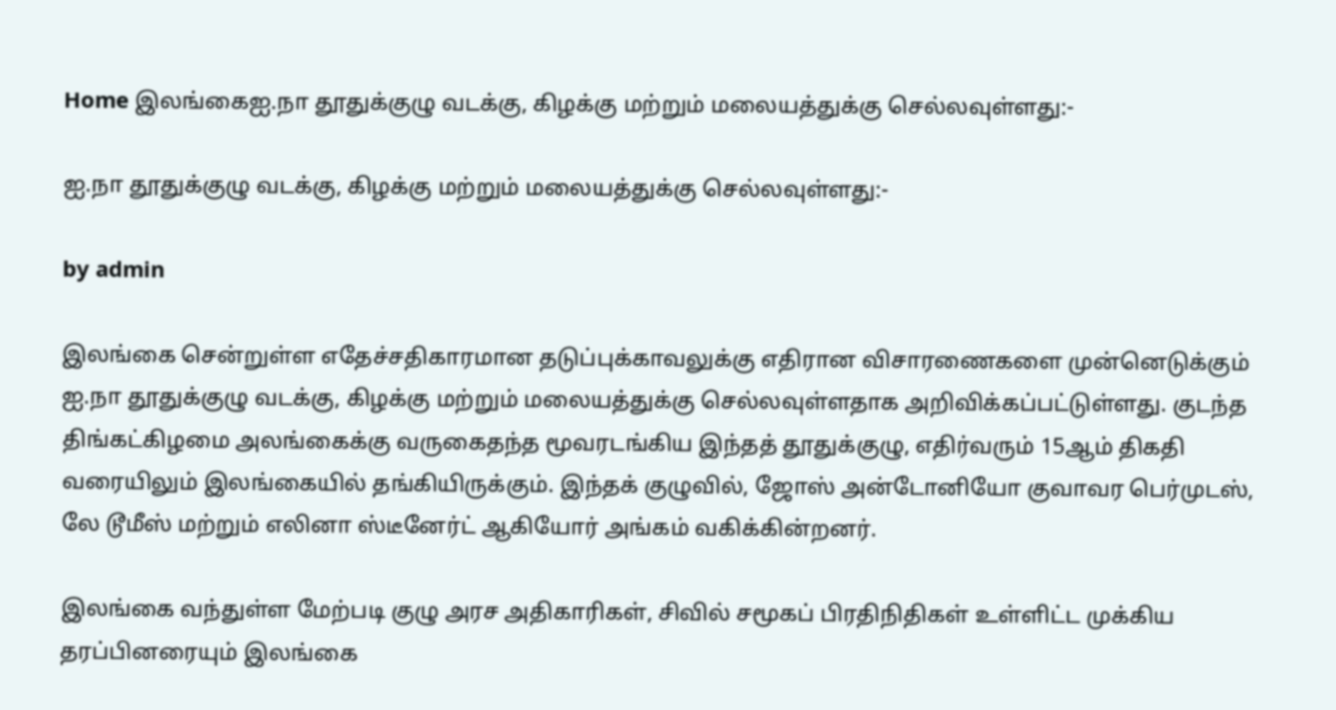Home இலங்கைஐ.நா தூதுக்குழு வடக்கு, கிழக்கு மற்றும் மலையத்துக்கு செல்லவுள்ளது:-

ஐ.நா தூதுக்குழு வடக்கு, கிழக்கு மற்றும் மலையத்துக்கு செல்லவுள்ளது:-

by admin

இலங்கை சென்றுள்ள எதேச்சதிகாரமான தடுப்புக்காவலுக்கு எதிரான விசாரணைகளை முன்னெடுக்கும் ஐ.நா தூதுக்குழு வடக்கு, கிழக்கு மற்றும் மலையத்துக்கு செல்லவுள்ளதாக அறிவிக்கப்பட்டுள்ளது. குடந்த திங்கட்கிழமை அலங்கைக்கு வருகைதந்த மூவரடங்கிய இந்தத் தூதுக்குழு, எதிர்வரும் 15ஆம் திகதி வரையிலும் இலங்கையில் தங்கியிருக்கும். இந்தக் குழுவில், ஜோஸ் அன்டோனியோ குவாவர பெர்முடஸ், லே டூமீஸ் மற்றும் எலினா ஸ்டீனேர்ட் ஆகியோர் அங்கம் வகிக்கின்றனர்.

இலங்கை வந்துள்ள மேற்படி குழு அரச அதிகாரிகள், சிவில் சமூகப் பிரதிநிதிகள் உள்ளிட்ட முக்கிய தரப்பினரையும் இலங்கை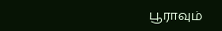பூராவும்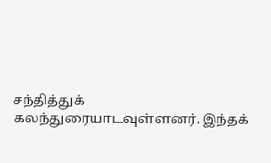சந்தித்துக் கலந்துரையாடவுள்ளனர். இந்தக்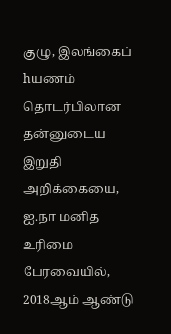குழு, இலங்கைப் hயணம் தொடர்பிலான தன்னுடைய இறுதி அறிக்கையை, ஐ.நா மனித உரிமை பேரவையில், 2018ஆம் ஆண்டு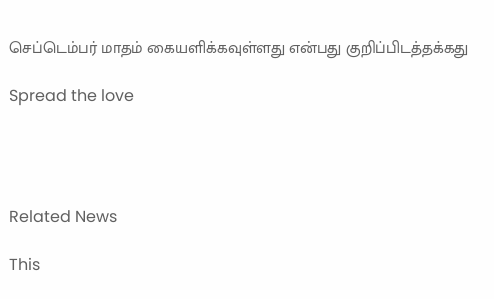செப்டெம்பர் மாதம் கையளிக்கவுள்ளது என்பது குறிப்பிடத்தக்கது

Spread the love




Related News

This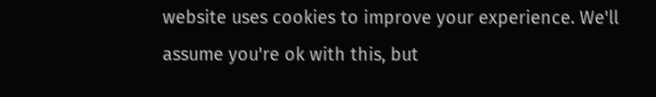website uses cookies to improve your experience. We'll assume you're ok with this, but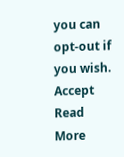you can opt-out if you wish. Accept Read More